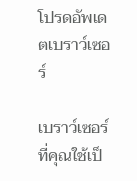โปรดอัพเดตเบราว์เซอร์

เบราว์เซอร์ที่คุณใช้เป็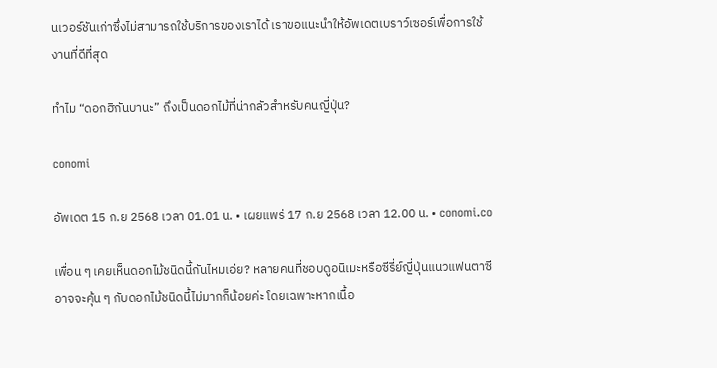นเวอร์ชันเก่าซึ่งไม่สามารถใช้บริการของเราได้ เราขอแนะนำให้อัพเดตเบราว์เซอร์เพื่อการใช้งานที่ดีที่สุด

ทำไม “ดอกฮิกันบานะ” ถึงเป็นดอกไม้ที่น่ากลัวสำหรับคนญี่ปุ่น?

conomi

อัพเดต 15 ก.ย 2568 เวลา 01.01 น. • เผยแพร่ 17 ก.ย 2568 เวลา 12.00 น. • conomi.co

เพื่อน ๆ เคยเห็นดอกไม้ชนิดนี้กันไหมเอ่ย? หลายคนที่ชอบดูอนิเมะหรือซีรี่ย์ญี่ปุ่นแนวแฟนตาซีอาจจะคุ้น ๆ กับดอกไม้ชนิดนี้ไม่มากก็น้อยค่ะ โดยเฉพาะหากเนื้อ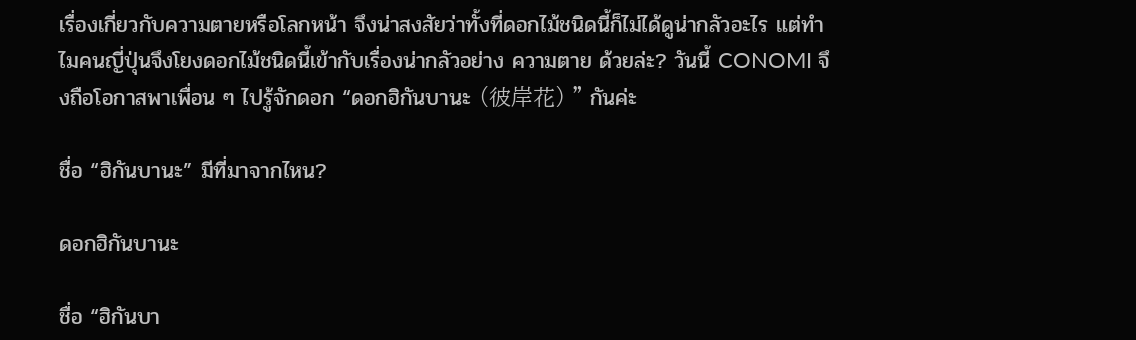เรื่องเกี่ยวกับความตายหรือโลกหน้า จึงน่าสงสัยว่าทั้งที่ดอกไม้ชนิดนี้ก็ไม่ได้ดูน่ากลัวอะไร แต่ทำไมคนญี่ปุ่นจึงโยงดอกไม้ชนิดนี้เข้ากับเรื่องน่ากลัวอย่าง ความตาย ด้วยล่ะ? วันนี้ CONOMI จึงถือโอกาสพาเพื่อน ๆ ไปรู้จักดอก “ดอกฮิกันบานะ (彼岸花) ” กันค่ะ

ชื่อ “ฮิกันบานะ” มีที่มาจากไหน?

ดอกฮิกันบานะ

ชื่อ “ฮิกันบา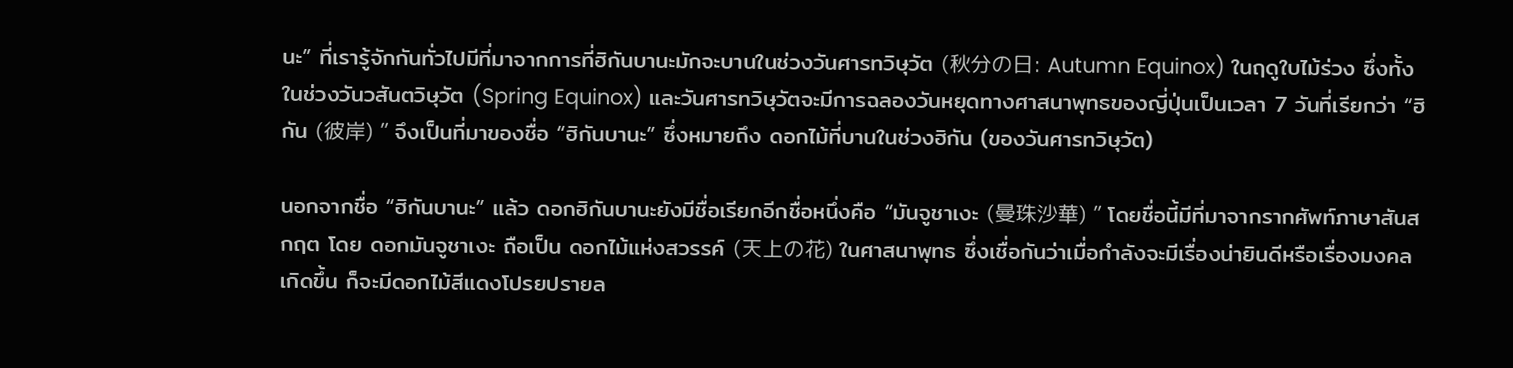นะ” ที่เรารู้จักกันทั่วไปมีที่มาจากการที่ฮิกันบานะมักจะบานในช่วงวันศารทวิษุวัต (秋分の日: Autumn Equinox) ในฤดูใบไม้ร่วง ซึ่งทั้งในช่วงวันวสันตวิษุวัต (Spring Equinox) และวันศารทวิษุวัตจะมีการฉลองวันหยุดทางศาสนาพุทธของญี่ปุ่นเป็นเวลา 7 วันที่เรียกว่า “ฮิกัน (彼岸) ” จึงเป็นที่มาของชื่อ “ฮิกันบานะ” ซึ่งหมายถึง ดอกไม้ที่บานในช่วงฮิกัน (ของวันศารทวิษุวัต)

นอกจากชื่อ “ฮิกันบานะ” แล้ว ดอกฮิกันบานะยังมีชื่อเรียกอีกชื่อหนึ่งคือ “มันจูชาเงะ (曼珠沙華) ” โดยชื่อนี้มีที่มาจากรากศัพท์ภาษาสันสกฤต โดย ดอกมันจูชาเงะ ถือเป็น ดอกไม้แห่งสวรรค์ (天上の花) ในศาสนาพุทธ ซึ่งเชื่อกันว่าเมื่อกำลังจะมีเรื่องน่ายินดีหรือเรื่องมงคลเกิดขึ้น ก็จะมีดอกไม้สีแดงโปรยปรายล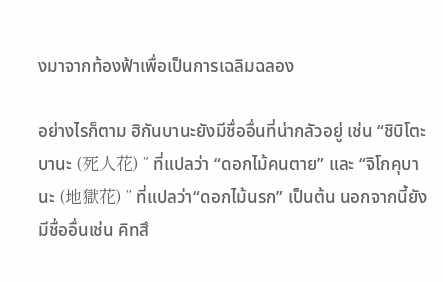งมาจากท้องฟ้าเพื่อเป็นการเฉลิมฉลอง

อย่างไรก็ตาม ฮิกันบานะยังมีชื่ออื่นที่น่ากลัวอยู่ เช่น “ชิบิโตะบานะ (死人花) ” ที่แปลว่า “ดอกไม้คนตาย” และ “จิโกคุบานะ (地獄花) ” ที่แปลว่า“ดอกไม้นรก” เป็นต้น นอกจากนี้ยังมีชื่ออื่นเช่น คิทสึ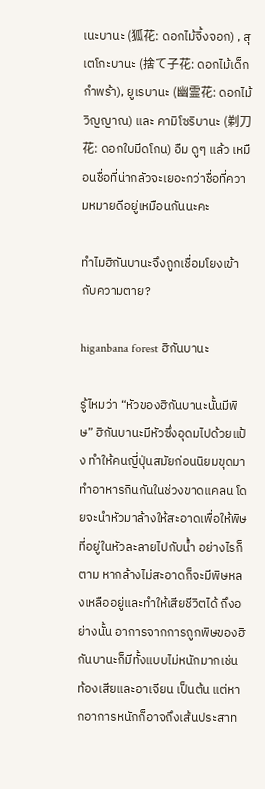เนะบานะ (狐花: ดอกไม้จิ้งจอก) , สุเตโกะบานะ (捨て子花: ดอกไม้เด็กกำพร้า), ยูเรบานะ (幽霊花: ดอกไม้วิญญาณ) และ คามิโซริบานะ (剃刀花: ดอกใบมีดโกน) อืม ดูๆ แล้ว เหมือนชื่อที่น่ากลัวจะเยอะกว่าชื่อที่ความหมายดีอยู่เหมือนกันนะคะ

ทำไมฮิกันบานะจึงถูกเชื่อมโยงเข้ากับความตาย?

higanbana forest ฮิกันบานะ

รู้ไหมว่า “หัวของฮิกันบานะนั้นมีพิษ” ฮิกันบานะมีหัวซึ่งอุดมไปด้วยแป้ง ทำให้คนญี่ปุ่นสมัยก่อนนิยมขุดมาทำอาหารกินกันในช่วงขาดแคลน โดยจะนำหัวมาล้างให้สะอาดเพื่อให้พิษที่อยู่ในหัวละลายไปกับน้ำ อย่างไรก็ตาม หากล้างไม่สะอาดก็จะมีพิษหลงเหลืออยู่และทำให้เสียชีวิตได้ ถึงอย่างนั้น อาการจากการถูกพิษของฮิกันบานะก็มีทั้งแบบไม่หนักมากเช่น ท้องเสียและอาเจียน เป็นต้น แต่หากอาการหนักก็อาจถึงเส้นประสาท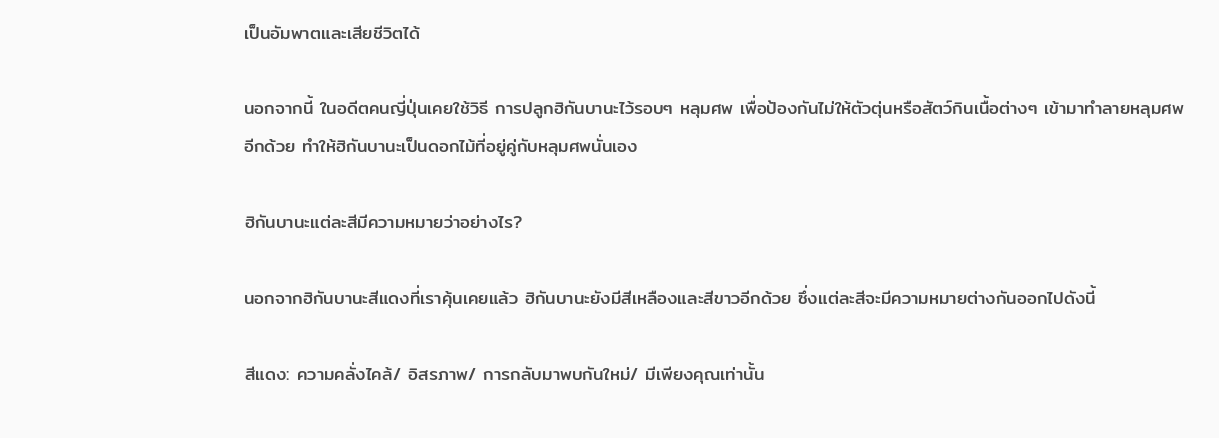เป็นอัมพาตและเสียชีวิตได้

นอกจากนี้ ในอดีตคนญี่ปุ่นเคยใช้วิธี การปลูกฮิกันบานะไว้รอบๆ หลุมศพ เพื่อป้องกันไม่ให้ตัวตุ่นหรือสัตว์กินเนื้อต่างๆ เข้ามาทำลายหลุมศพอีกด้วย ทำให้ฮิกันบานะเป็นดอกไม้ที่อยู่คู่กับหลุมศพนั่นเอง

ฮิกันบานะแต่ละสีมีความหมายว่าอย่างไร?

นอกจากฮิกันบานะสีแดงที่เราคุ้นเคยแล้ว ฮิกันบานะยังมีสีเหลืองและสีขาวอีกด้วย ซึ่งแต่ละสีจะมีความหมายต่างกันออกไปดังนี้

สีแดง: ความคลั่งไคล้/ อิสรภาพ/ การกลับมาพบกันใหม่/ มีเพียงคุณเท่านั้น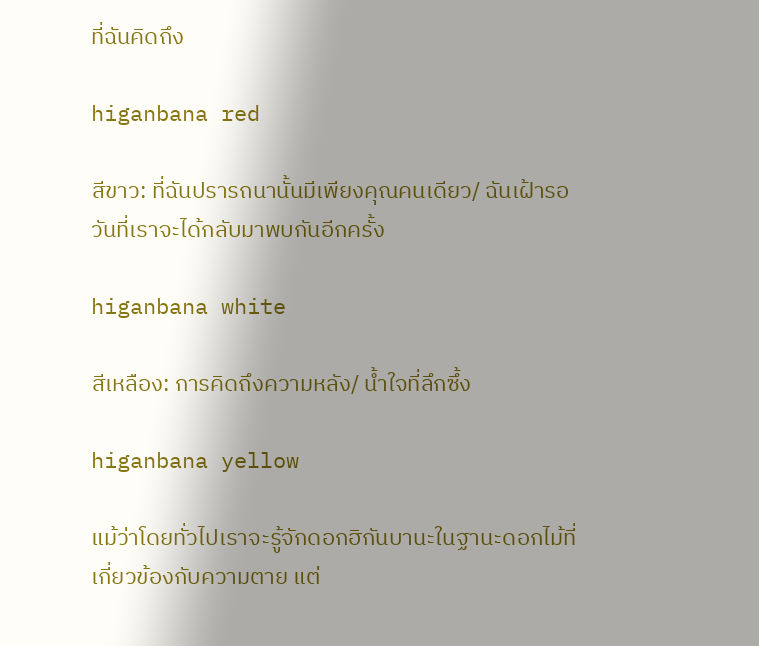ที่ฉันคิดถึง

higanbana red

สีขาว: ที่ฉันปรารถนานั้นมีเพียงคุณคนเดียว/ ฉันเฝ้ารอวันที่เราจะได้กลับมาพบกันอีกครั้ง

higanbana white

สีเหลือง: การคิดถึงความหลัง/ น้ำใจที่ลึกซึ้ง

higanbana yellow

แม้ว่าโดยทั่วไปเราจะรู้จักดอกฮิกันบานะในฐานะดอกไม้ที่เกี่ยวข้องกับความตาย แต่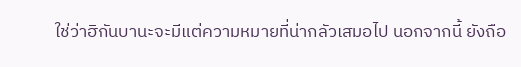ใช่ว่าฮิกันบานะจะมีแต่ความหมายที่น่ากลัวเสมอไป นอกจากนี้ ยังถือ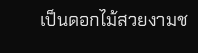เป็นดอกไม้สวยงามช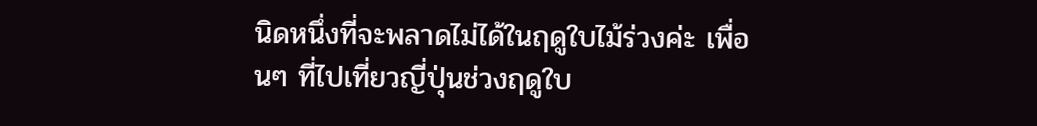นิดหนึ่งที่จะพลาดไม่ได้ในฤดูใบไม้ร่วงค่ะ เพื่อนๆ ที่ไปเที่ยวญี่ปุ่นช่วงฤดูใบ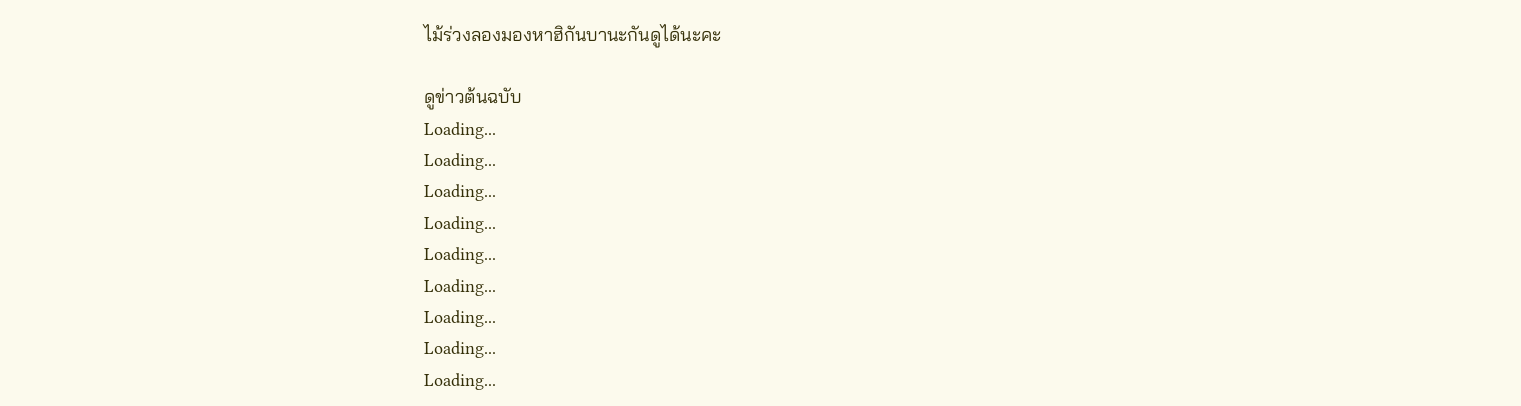ไม้ร่วงลองมองหาฮิกันบานะกันดูได้นะคะ

ดูข่าวต้นฉบับ
Loading...
Loading...
Loading...
Loading...
Loading...
Loading...
Loading...
Loading...
Loading...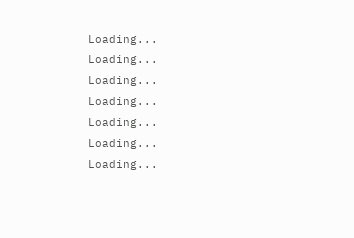Loading...
Loading...
Loading...
Loading...
Loading...
Loading...
Loading...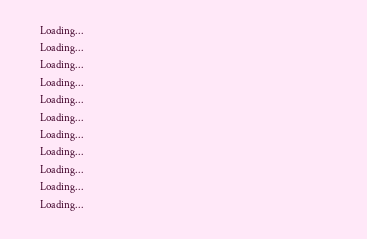Loading...
Loading...
Loading...
Loading...
Loading...
Loading...
Loading...
Loading...
Loading...
Loading...
Loading...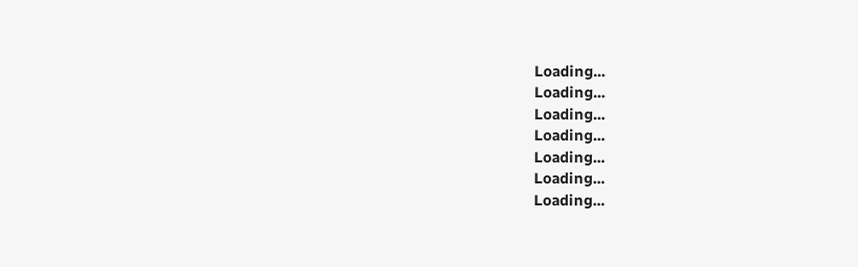Loading...
Loading...
Loading...
Loading...
Loading...
Loading...
Loading...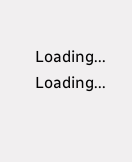Loading...
Loading...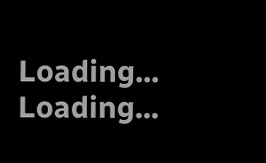Loading...
Loading...